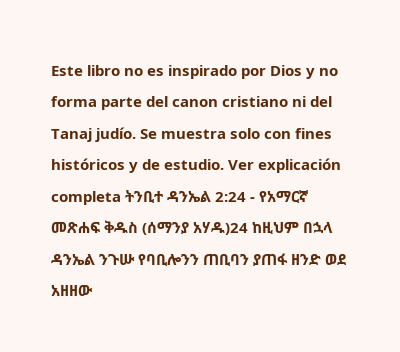Este libro no es inspirado por Dios y no forma parte del canon cristiano ni del Tanaj judío. Se muestra solo con fines históricos y de estudio. Ver explicación completa ትንቢተ ዳንኤል 2:24 - የአማርኛ መጽሐፍ ቅዱስ (ሰማንያ አሃዱ)24 ከዚህም በኋላ ዳንኤል ንጉሡ የባቢሎንን ጠቢባን ያጠፋ ዘንድ ወደ አዘዘው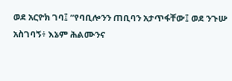ወደ አርዮክ ገባ፤ “የባቢሎንን ጠቢባን አታጥፋቸው፤ ወደ ንጉሡ አስገባኝ፥ እኔም ሕልሙንና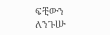ፍቺውን ለንጉሡ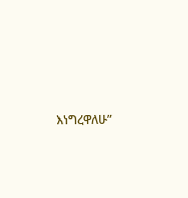እነግረዋለሁ”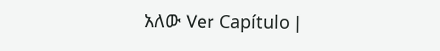አለው Ver Capítulo |